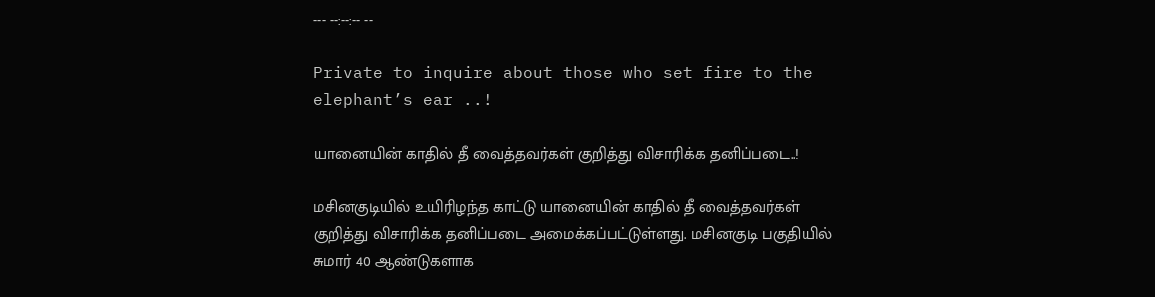--- --:--:-- --

Private to inquire about those who set fire to the elephant’s ear ..!

யானையின் காதில் தீ வைத்தவர்கள் குறித்து விசாரிக்க தனிப்படை..!

மசினகுடியில் உயிரிழந்த காட்டு யானையின் காதில் தீ வைத்தவர்கள் குறித்து விசாரிக்க தனிப்படை அமைக்கப்பட்டுள்ளது. மசினகுடி பகுதியில் சுமார் 40 ஆண்டுகளாக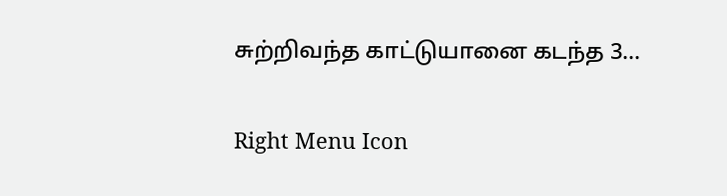சுற்றிவந்த காட்டுயானை கடந்த 3...

Right Menu Icon